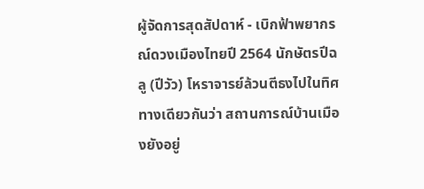ผู้จัดการสุดสัปดาห์ - เบิกฟ้าพยากรณ์ดวงเมืองไทยปี 2564 นักษัตรปีฉลู (ปีวัว) โหราจารย์ล้วนตีธงไปในทิศทางเดียวกันว่า สถานการณ์บ้านเมืองยังอยู่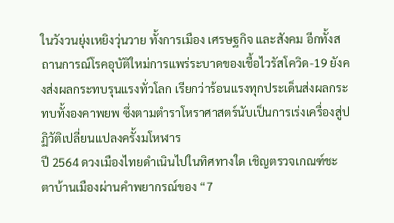ในวังวนยุ่งเหยิงวุ่นวาย ทั้งการเมือง เศรษฐกิจ และสังคม อีกทั้งสถานการณ์โรคอุบัติใหม่การแพร่ระบาดของเชื้อไวรัสโควิด-19 ยังคงส่งผลกระทบรุนแรงทั่วโลก เรียกว่าร้อนแรงทุกประเด็นส่งผลกระทบทั้งองคาพยพ ซึ่งตามตำราโหราศาสตร์นับเป็นการเร่งเครื่องสู่ปฏิวัติเปลี่ยนแปลงครั้งมโหฬาร
ปี 2564 ดวงเมืองไทยดำเนินไปในทิศทางใด เชิญตรวจเกณฑ์ชะตาบ้านเมืองผ่านคำพยากรณ์ของ “7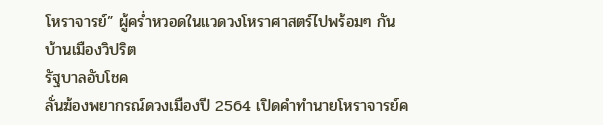โหราจารย์” ผู้คร่ำหวอดในแวดวงโหราศาสตร์ไปพร้อมๆ กัน
บ้านเมืองวิปริต
รัฐบาลอับโชค
ลั่นฆ้องพยากรณ์ดวงเมืองปี 2564 เปิดคำทำนายโหราจารย์ค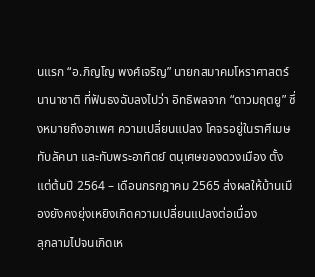นแรก “อ.ภิญโญ พงศ์เจริญ” นายกสมาคมโหราศาสตร์นานาชาติ ที่ฟันธงฉับลงไปว่า อิทธิพลจาก “ดาวมฤตยู” ซึ่งหมายถึงอาเพศ ความเปลี่ยนแปลง โคจรอยู่ในราศีเมษ ทับลัคนา และทับพระอาทิตย์ ตนุเศษของดวงเมือง ตั้งแต่ต้นปี 2564 – เดือนกรกฎาคม 2565 ส่งผลให้บ้านเมืองยังคงยุ่งเหยิงเกิดความเปลี่ยนแปลงต่อเนื่อง
ลุกลามไปจนเกิดเห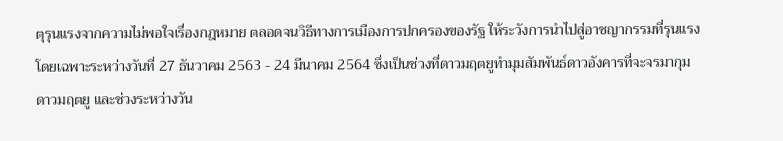ตุรุนแรงจากความไม่พอใจเรื่องกฎหมาย ตลอดจนวิธีทางการเมืองการปกครองของรัฐ ให้ระวังการนำไปสู่อาชญากรรมที่รุนแรง โดยเฉพาะระหว่างวันที่ 27 ธันวาคม 2563 - 24 มีนาคม 2564 ซึ่งเป็นช่วงที่ดาวมฤตยูทำมุมสัมพันธ์ดาวอังคารที่จะจรมากุมดาวมฤตยู และช่วงระหว่างวัน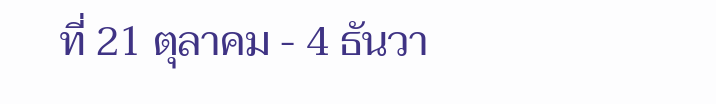ที่ 21 ตุลาคม - 4 ธันวา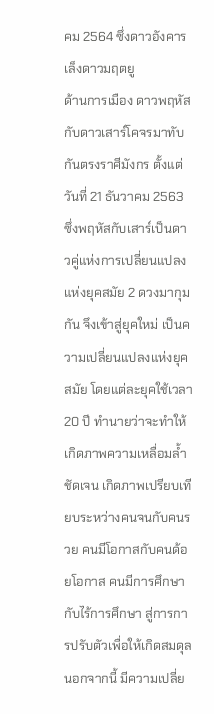คม 2564 ซึ่งดาวอังคารเล็งดาวมฤตยู
ด้านการเมือง ดาวพฤหัสกับดาวเสาร์โคจรมาทับกันตรงราศีมังกร ตั้งแต่วันที่ 21 ธันวาคม 2563 ซึ่งพฤหัสกับเสาร์เป็นดาวคู่แห่งการเปลี่ยนแปลงแห่งยุคสมัย 2 ดวงมากุมกัน จึงเข้าสู่ยุคใหม่ เป็นความเปลี่ยนแปลงแห่งยุคสมัย โดยแต่ละยุคใช้เวลา 20 ปี ทำนายว่าจะทำให้เกิดภาพความเหลื่อมล้ำชัดเจน เกิดภาพเปรียบเทียบระหว่างคนจนกับคนรวย คนมีโอกาสกับคนด้อยโอกาส คนมีการศึกษากับไร้การศึกษา สู่การการปรับตัวเพื่อให้เกิดสมดุล
นอกจากนี้ มีความเปลี่ย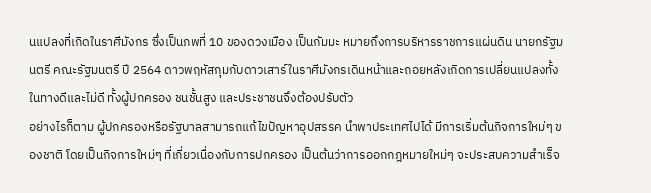นแปลงที่เกิดในราศีมังกร ซึ่งเป็นภพที่ 10 ของดวงเมือง เป็นกัมมะ หมายถึงการบริหารราชการแผ่นดิน นายกรัฐมนตรี คณะรัฐมนตรี ปี 2564 ดาวพฤหัสกุมกับดาวเสาร์ในราศีมังกรเดินหน้าและถอยหลังเกิดการเปลี่ยนแปลงทั้งในทางดีและไม่ดี ทั้งผู้ปกครอง ชนชั้นสูง และประชาชนจึงต้องปรับตัว
อย่างไรก็ตาม ผู้ปกครองหรือรัฐบาลสามารถแก้ไขปัญหาอุปสรรค นำพาประเทศไปได้ มีการเริ่มต้นกิจการใหม่ๆ ของชาติ โดยเป็นกิจการใหม่ๆ ที่เกี่ยวเนื่องกับการปกครอง เป็นต้นว่าการออกกฎหมายใหม่ๆ จะประสบความสำเร็จ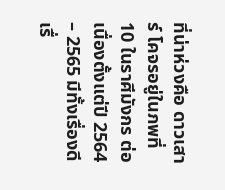ที่น่าห่วงคือ ดาวเสาร์ โคจรอยู่ในภพที่ 10 ในราศีมังกร ต่อเนื่องตั้งแต่ปี 2564 – 2565 มีทั้งเรื่องดีเรื่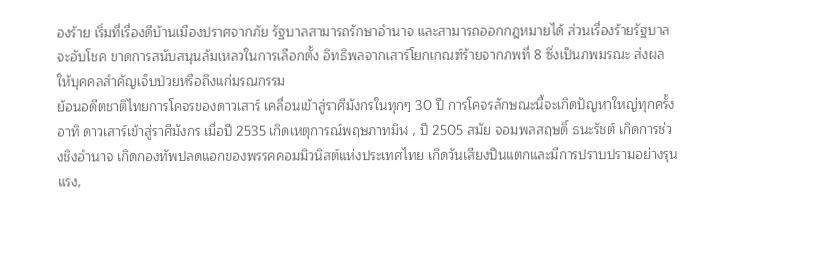องร้าย เริ่มที่เรื่องดีบ้านเมืองปราศจากภัย รัฐบาลสามารถรักษาอำนาจ และสามารถออกกฎหมายได้ ส่วนเรื่องร้ายรัฐบาลจะอับโชค ขาดการสนับสนุนล้มเหลวในการเลือกตั้ง อิทธิพลจากเสาร์โยกเกณฑ์ร้ายจากภพที่ 8 ซึ่งเป็นภพมรณะ ส่งผลให้บุคคลสำคัญเจ็บป่วยหรือถึงแก่มรณกรรม
ย้อนอดีตชาติไทยการโคจรของดาวเสาร์ เคลื่อนเข้าสู่ราศีมังกรในทุกๆ 30 ปี การโคจรลักษณะนี้จะเกิดปัญหาใหญ่ทุกครั้ง อาทิ ดาวเสาร์เข้าสู่ราศีมังกร เมื่อปี 2535 เกิดเหตุการณ์พฤษภาทมิฬ , ปี 2505 สมัย จอมพลสฤษดิ์ ธนะรัชต์ เกิดการช่วงชิงอำนาจ เกิดกองทัพปลดแอกของพรรคคอมมิวนิสต์แห่งประเทศไทย เกิดวันเสียงปืนแตกและมีการปราบปรามอย่างรุนแรง,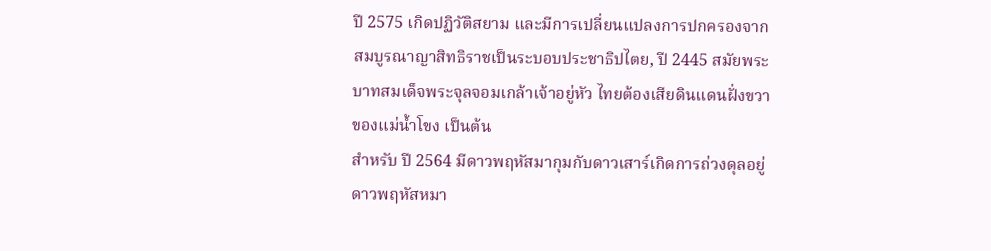ปี 2575 เกิดปฏิวัติสยาม และมีการเปลี่ยนแปลงการปกครองจากสมบูรณาญาสิทธิราชเป็นระบอบประชาธิปไตย, ปี 2445 สมัยพระบาทสมเด็จพระจุลจอมเกล้าเจ้าอยู่หัว ไทยต้องเสียดินแดนฝั่งขวาของแม่น้ำโขง เป็นต้น
สำหรับ ปี 2564 มีดาวพฤหัสมากุมกับดาวเสาร์เกิดการถ่วงดุลอยู่ ดาวพฤหัสหมา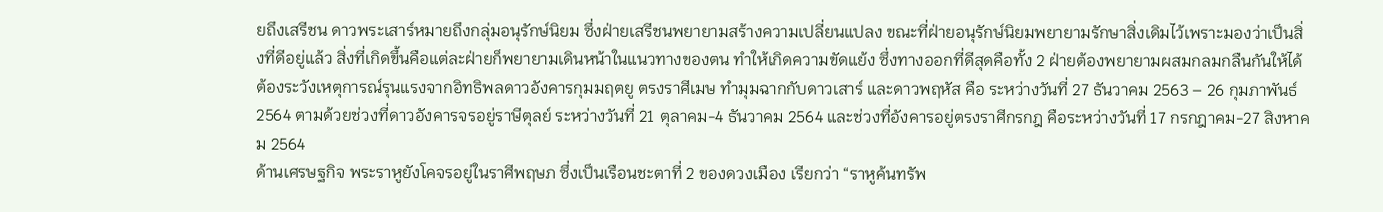ยถึงเสรีชน ดาวพระเสาร์หมายถึงกลุ่มอนุรักษ์นิยม ซึ่งฝ่ายเสรีชนพยายามสร้างความเปลี่ยนแปลง ขณะที่ฝ่ายอนุรักษ์นิยมพยายามรักษาสิ่งเดิมไว้เพราะมองว่าเป็นสิ่งที่ดีอยู่แล้ว สิ่งที่เกิดขึ้นคือแต่ละฝ่ายก็พยายามเดินหน้าในแนวทางของตน ทำให้เกิดความขัดแย้ง ซึ่งทางออกที่ดีสุดคือทั้ง 2 ฝ่ายต้องพยายามผสมกลมกลืนกันให้ได้
ต้องระวังเหตุการณ์รุนแรงจากอิทธิพลดาวอังคารกุมมฤตยู ตรงราศีเมษ ทำมุมฉากกับดาวเสาร์ และดาวพฤหัส คือ ระหว่างวันที่ 27 ธันวาคม 2563 – 26 กุมภาพันธ์ 2564 ตามด้วยช่วงที่ดาวอังคารจรอยู่ราษีตุลย์ ระหว่างวันที่ 21 ตุลาคม-4 ธันวาคม 2564 และช่วงที่อังคารอยู่ตรงราศีกรกฎ คือระหว่างวันที่ 17 กรกฎาคม-27 สิงหาคม 2564
ด้านเศรษฐกิจ พระราหูยังโคจรอยู่ในราศีพฤษภ ซึ่งเป็นเรือนชะตาที่ 2 ของดวงเมือง เรียกว่า “ราหูค้นทรัพ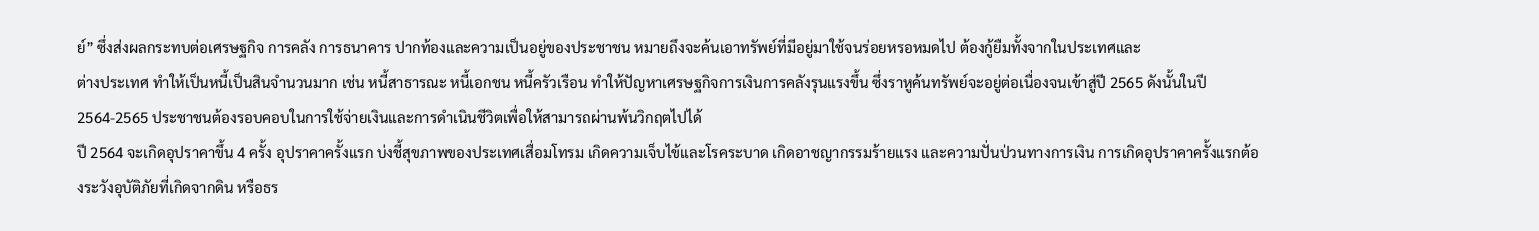ย์” ซึ่งส่งผลกระทบต่อเศรษฐกิจ การคลัง การธนาคาร ปากท้องและความเป็นอยู่ของประชาชน หมายถึงจะค้นเอาทรัพย์ที่มีอยู่มาใช้จนร่อยหรอหมดไป ต้องกู้ยืมทั้งจากในประเทศและ
ต่างประเทศ ทำให้เป็นหนี้เป็นสินจำนวนมาก เช่น หนี้สาธารณะ หนี้เอกชน หนี้ครัวเรือน ทำให้ปัญหาเศรษฐกิจการเงินการคลังรุนแรงขึ้น ซึ่งราหูค้นทรัพย์จะอยู่ต่อเนื่องจนเข้าสู่ปี 2565 ดังนั้นในปี 2564-2565 ประชาชนต้องรอบคอบในการใช้จ่ายเงินและการดำเนินชีวิตเพื่อให้สามารถผ่านพ้นวิกฤตไปได้
ปี 2564 จะเกิดอุปราคาขึ้น 4 ครั้ง อุปราคาครั้งแรก บ่งชี้สุขภาพของประเทศเสื่อมโทรม เกิดความเจ็บไข้และโรคระบาด เกิดอาชญากรรมร้ายแรง และความปั่นป่วนทางการเงิน การเกิดอุปราคาครั้งแรกต้องระวังอุบัติภัยที่เกิดจากดิน หรือธร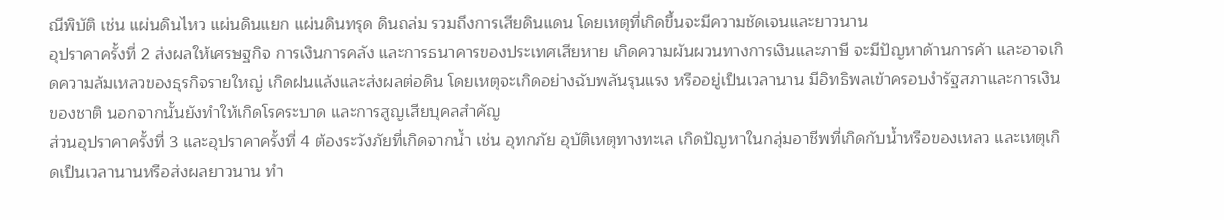ณีพิบัติ เช่น แผ่นดินไหว แผ่นดินแยก แผ่นดินทรุด ดินถล่ม รวมถึงการเสียดินแดน โดยเหตุที่เกิดขึ้นจะมีความชัดเจนและยาวนาน
อุปราคาครั้งที่ 2 ส่งผลให้เศรษฐกิจ การเงินการคลัง และการธนาคารของประเทศเสียหาย เกิดความผันผวนทางการเงินและภาษี จะมีปัญหาด้านการค้า และอาจเกิดความล้มเหลวของธุรกิจรายใหญ่ เกิดฝนแล้งและส่งผลต่อดิน โดยเหตุจะเกิดอย่างฉับพลันรุนแรง หรืออยู่เป็นเวลานาน มีอิทธิพลเข้าครอบงำรัฐสภาและการเงินของชาติ นอกจากนั้นยังทำให้เกิดโรคระบาด และการสูญเสียบุคลสำคัญ
ส่วนอุปราคาครั้งที่ 3 และอุปราคาครั้งที่ 4 ต้องระวังภัยที่เกิดจากน้ำ เช่น อุทกภัย อุบัติเหตุทางทะเล เกิดปัญหาในกลุ่มอาชีพที่เกิดกับน้ำหรือของเหลว และเหตุเกิดเป็นเวลานานหรือส่งผลยาวนาน ทำ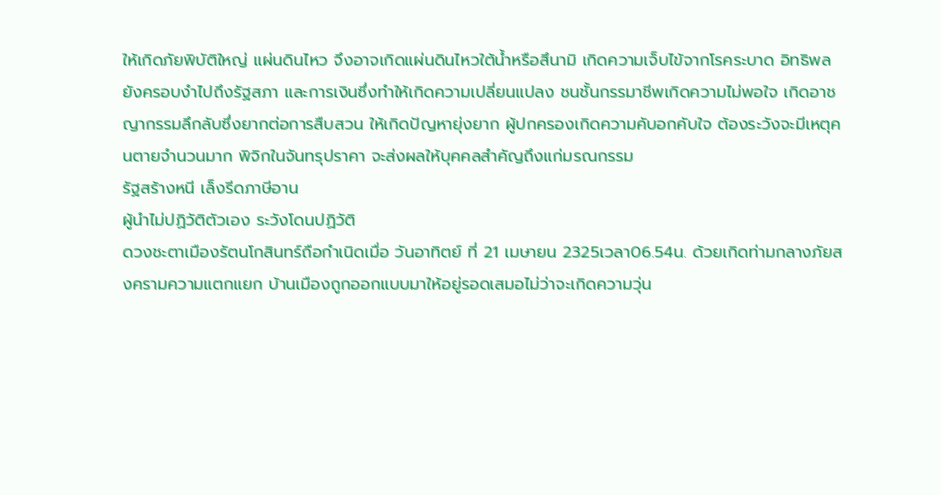ให้เกิดภัยพิบัติใหญ่ แผ่นดินไหว จึงอาจเกิดแผ่นดินไหวใต้น้ำหรือสึนามิ เกิดความเจ็บไข้จากโรคระบาด อิทธิพลยังครอบงำไปถึงรัฐสภา และการเงินซึ่งทำให้เกิดความเปลี่ยนแปลง ชนชั้นกรรมาชีพเกิดความไม่พอใจ เกิดอาชญากรรมลึกลับซึ่งยากต่อการสืบสวน ให้เกิดปัญหายุ่งยาก ผู้ปกครองเกิดความคับอกคับใจ ต้องระวังจะมีเหตุคนตายจำนวนมาก พิจิกในจันทรุปราคา จะส่งผลให้บุคคลสำคัญถึงแก่มรณกรรม
รัฐสร้างหนี เล็งรีดภาษีอาน
ผู้นำไม่ปฏิวัติตัวเอง ระวังโดนปฏิวัติ
ดวงชะตาเมืองรัตนโกสินทร์ถือกำเนิดเมื่อ วันอาทิตย์ ที่ 21 เมษายน 2325เวลา06.54น. ด้วยเกิดท่ามกลางภัยสงครามความแตกแยก บ้านเมืองถูกออกแบบมาให้อยู่รอดเสมอไม่ว่าจะเกิดความวุ่น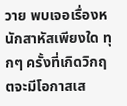วาย พบเจอเรื่องหนักสาหัสเพียงใด ทุกๆ ครั้งที่เกิดวิกฤตจะมีโอกาสเส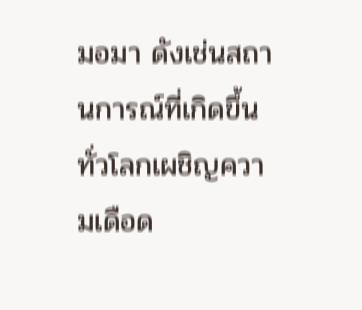มอมา ดังเช่นสถานการณ์ที่เกิดขึ้นทั่วโลกเผชิญความเดือด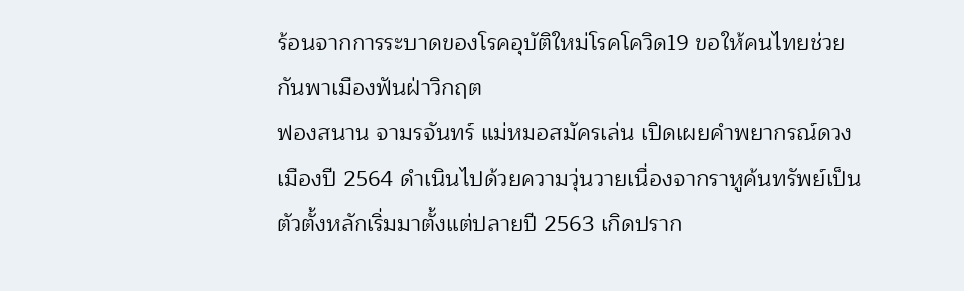ร้อนจากการระบาดของโรคอุบัติใหม่โรคโควิด19 ขอให้คนไทยช่วยกันพาเมืองฟันฝ่าวิกฤต
ฟองสนาน จามรจันทร์ แม่หมอสมัครเล่น เปิดเผยคำพยากรณ์ดวงเมืองปี 2564 ดำเนินไปด้วยความวุ่นวายเนื่องจากราหูค้นทรัพย์เป็นตัวตั้งหลักเริ่มมาตั้งแต่ปลายปี 2563 เกิดปราก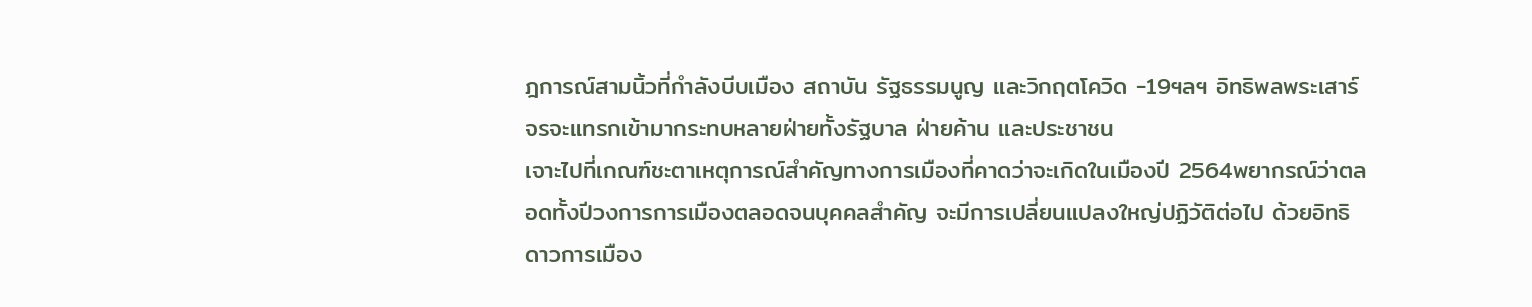ฎการณ์สามนิ้วที่กำลังบีบเมือง สถาบัน รัฐธรรมนูญ และวิกฤตโควิด -19ฯลฯ อิทธิพลพระเสาร์จรจะแทรกเข้ามากระทบหลายฝ่ายทั้งรัฐบาล ฝ่ายค้าน และประชาชน
เจาะไปที่เกณฑ์ชะตาเหตุการณ์สำคัญทางการเมืองที่คาดว่าจะเกิดในเมืองปี 2564พยากรณ์ว่าตลอดทั้งปีวงการการเมืองตลอดจนบุคคลสำคัญ จะมีการเปลี่ยนแปลงใหญ่ปฏิวัติต่อไป ด้วยอิทธิดาวการเมือง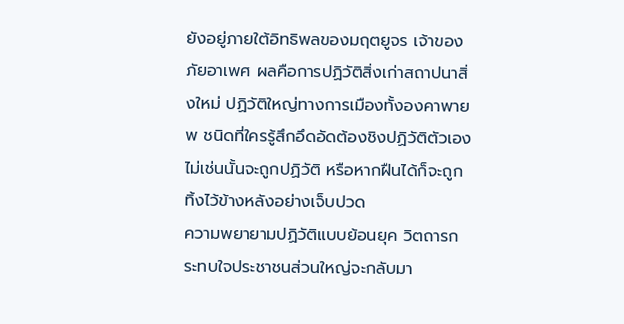ยังอยู่ภายใต้อิทธิพลของมฤตยูจร เจ้าของภัยอาเพศ ผลคือการปฏิวัติสิ่งเก่าสถาปนาสิ่งใหม่ ปฏิวัติใหญ่ทางการเมืองทั้งองคาพายพ ชนิดที่ใครรู้สึกอึดอัดต้องชิงปฏิวัติตัวเอง ไม่เช่นนั้นจะถูกปฏิวัติ หรือหากฝืนได้ก็จะถูกทิ้งไว้ข้างหลังอย่างเจ็บปวด
ความพยายามปฏิวัติแบบย้อนยุค วิตถารกระทบใจประชาชนส่วนใหญ่จะกลับมา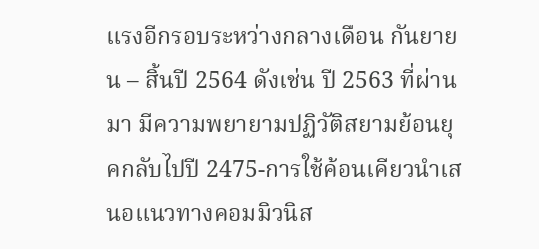แรงอีกรอบระหว่างกลางเดือน กันยายน – สิ้นปี 2564 ดังเช่น ปี 2563 ที่ผ่านมา มีความพยายามปฏิวัติสยามย้อนยุคกลับไปปี 2475-การใช้ค้อนเคียวนำเสนอแนวทางคอมมิวนิส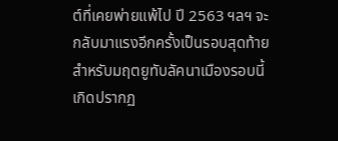ต์ที่เคยพ่ายแพ้ไป ปี 2563 ฯลฯ จะกลับมาแรงอีกครั้งเป็นรอบสุดท้ายสำหรับมฤตยูทับลัคนาเมืองรอบนี้
เกิดปรากฏ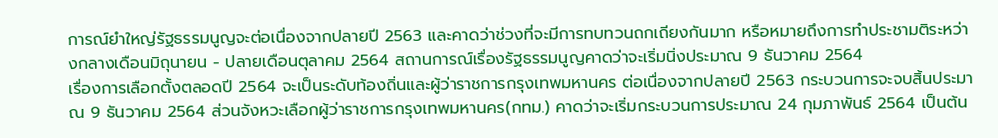การณ์ยำใหญ่รัฐธรรมนูญจะต่อเนื่องจากปลายปี 2563 และคาดว่าช่วงที่จะมีการทบทวนถกเถียงกันมาก หรือหมายถึงการทำประชามติระหว่างกลางเดือนมิถุนายน - ปลายเดือนตุลาคม 2564 สถานการณ์เรื่องรัฐธรรมนูญคาดว่าจะเริ่มนิ่งประมาณ 9 ธันวาคม 2564
เรื่องการเลือกตั้งตลอดปี 2564 จะเป็นระดับท้องถิ่นและผู้ว่าราชการกรุงเทพมหานคร ต่อเนื่องจากปลายปี 2563 กระบวนการจะจบสิ้นประมาณ 9 ธันวาคม 2564 ส่วนจังหวะเลือกผู้ว่าราชการกรุงเทพมหานคร(กทม.) คาดว่าจะเริ่มกระบวนการประมาณ 24 กุมภาพันธ์ 2564 เป็นต้น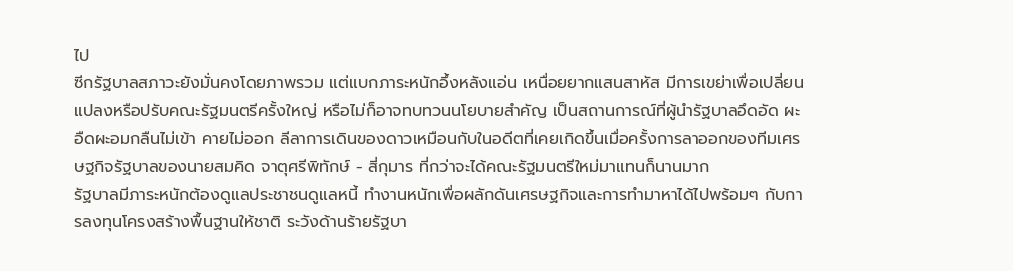ไป
ซีกรัฐบาลสภาวะยังมั่นคงโดยภาพรวม แต่แบกภาระหนักอึ้งหลังแอ่น เหนื่อยยากแสนสาหัส มีการเขย่าเพื่อเปลี่ยนแปลงหรือปรับคณะรัฐมนตรีครั้งใหญ่ หรือไม่ก็อาจทบทวนนโยบายสำคัญ เป็นสถานการณ์ที่ผู้นำรัฐบาลอึดอัด ผะอืดผะอมกลืนไม่เข้า คายไม่ออก ลีลาการเดินของดาวเหมือนกับในอดีตที่เคยเกิดขึ้นเมื่อครั้งการลาออกของทีมเศรษฐกิจรัฐบาลของนายสมคิด จาตุศรีพิทักษ์ - สี่กุมาร ที่กว่าจะได้คณะรัฐมนตรีใหม่มาแทนก็นานมาก
รัฐบาลมีภาระหนักต้องดูแลประชาชนดูแลหนี้ ทำงานหนักเพื่อผลักดันเศรษฐกิจและการทำมาหาได้ไปพร้อมๆ กับการลงทุนโครงสร้างพื้นฐานให้ชาติ ระวังด้านร้ายรัฐบา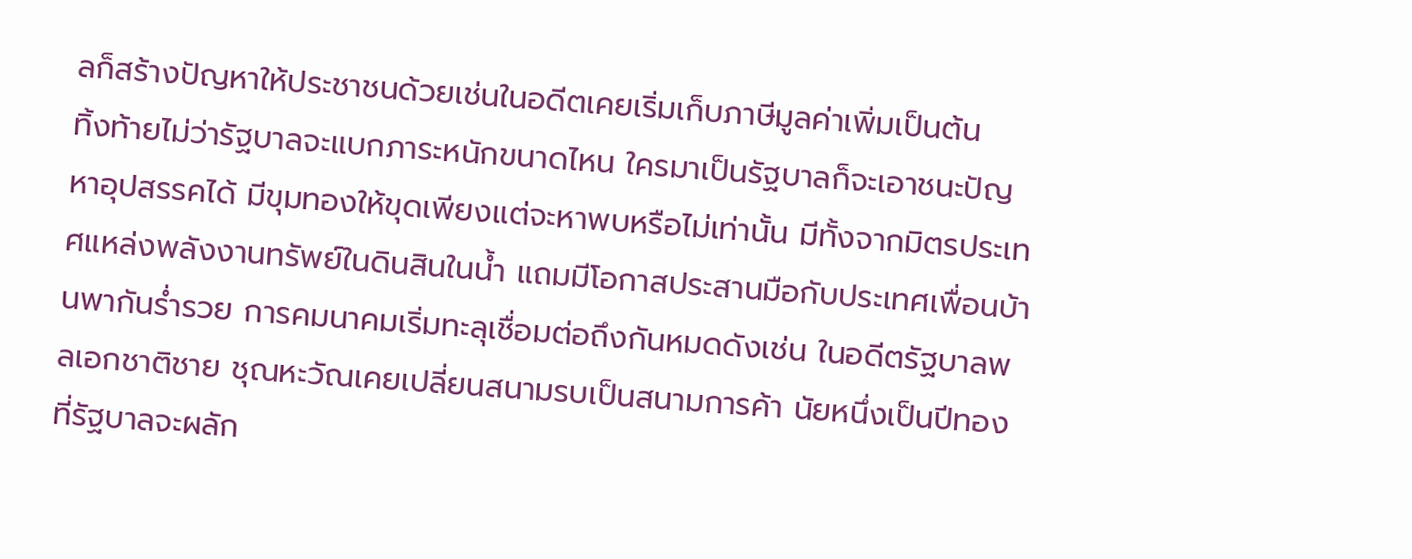ลก็สร้างปัญหาให้ประชาชนด้วยเช่นในอดีตเคยเริ่มเก็บภาษีมูลค่าเพิ่มเป็นต้น
ทิ้งท้ายไม่ว่ารัฐบาลจะแบกภาระหนักขนาดไหน ใครมาเป็นรัฐบาลก็จะเอาชนะปัญหาอุปสรรคได้ มีขุมทองให้ขุดเพียงแต่จะหาพบหรือไม่เท่านั้น มีทั้งจากมิตรประเทศแหล่งพลังงานทรัพย์ในดินสินในน้ำ แถมมีโอกาสประสานมือกับประเทศเพื่อนบ้านพากันร่ำรวย การคมนาคมเริ่มทะลุเชื่อมต่อถึงกันหมดดังเช่น ในอดีตรัฐบาลพลเอกชาติชาย ชุณหะวัณเคยเปลี่ยนสนามรบเป็นสนามการค้า นัยหนึ่งเป็นปีทองที่รัฐบาลจะผลัก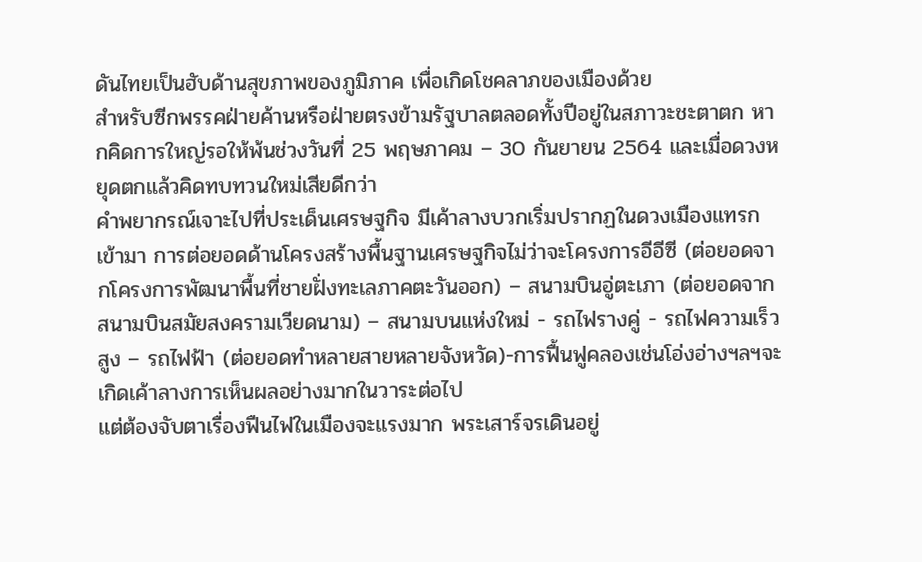ดันไทยเป็นฮับด้านสุขภาพของภูมิภาค เพื่อเกิดโชคลาภของเมืองด้วย
สำหรับซีกพรรคฝ่ายค้านหรือฝ่ายตรงข้ามรัฐบาลตลอดทั้งปีอยู่ในสภาวะชะตาตก หากคิดการใหญ่รอให้พ้นช่วงวันที่ 25 พฤษภาคม – 30 กันยายน 2564 และเมื่อดวงหยุดตกแล้วคิดทบทวนใหม่เสียดีกว่า
คำพยากรณ์เจาะไปที่ประเด็นเศรษฐกิจ มีเค้าลางบวกเริ่มปรากฏในดวงเมืองแทรกเข้ามา การต่อยอดด้านโครงสร้างพื้นฐานเศรษฐกิจไม่ว่าจะโครงการอีอีซี (ต่อยอดจากโครงการพัฒนาพื้นที่ชายฝั่งทะเลภาคตะวันออก) – สนามบินอู่ตะเภา (ต่อยอดจากสนามบินสมัยสงครามเวียดนาม) – สนามบนแห่งใหม่ - รถไฟรางคู่ - รถไฟความเร็วสูง – รถไฟฟ้า (ต่อยอดทำหลายสายหลายจังหวัด)-การฟื้นฟูคลองเช่นโอ่งอ่างฯลฯจะเกิดเค้าลางการเห็นผลอย่างมากในวาระต่อไป
แต่ต้องจับตาเรื่องฟืนไฟในเมืองจะแรงมาก พระเสาร์จรเดินอยู่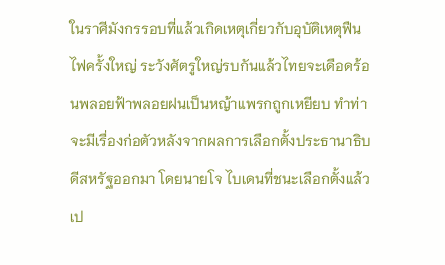ในราศีมังกรรอบที่แล้วเกิดเหตุเกี่ยวกับอุบัติเหตุฟืนไฟครั้งใหญ่ ระวังศัตรูใหญ่รบกันแล้วไทยจะเดือดร้อนพลอยฟ้าพลอยฝนเป็นหญ้าแพรกถูกเหยียบ ทำท่าจะมีเรื่องก่อตัวหลังจากผลการเลือกตั้งประธานาธิบดีสหรัฐออกมา โดยนายโจ ไบเดนที่ชนะเลือกตั้งแล้วเป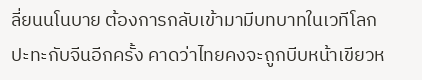ลี่ยนนโนบาย ต้องการกลับเข้ามามีบทบาทในเวทีโลกปะทะกับจีนอีกครั้ง คาดว่าไทยคงจะถูกบีบหน้าเขียวห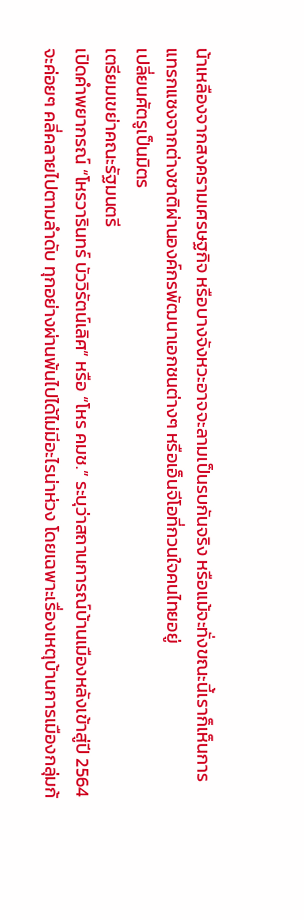น้าเหลืองจากสงครามเศรษฐกิจ หรือบางจังหวะอาจจะลามเป็นรบกันจริง หรือแม้จะทั่งขณะนี้เราก็เห็นการแทรกแซงจากต่างชาติผ่านองค์กรพัฒนาเอกชนต่างๆ หรือเอ็นจีโอที่กวนใจคนไทยอยู่
เปลี่ยนศัตรูเป็นมิตร
เตรียมเขย่าคณะรัฐมนตรี
เปิดคำพยากรณ์ “โหรวารินทร์ บัววิรัตน์เลิศ” หรือ “โหร คมช.” ระบุว่าสถานการณ์บ้านเมืองหลังเข้าสู่ปี 2564 จะค่อยๆ คลี่คลายไปตามลำดับ ทุกอย่างผ่านพ้นไปได้ไม่มีอะไรน่าห่วง โดยเฉพาะเรื่องเหตุบ้านการเมืองกลุ่มก้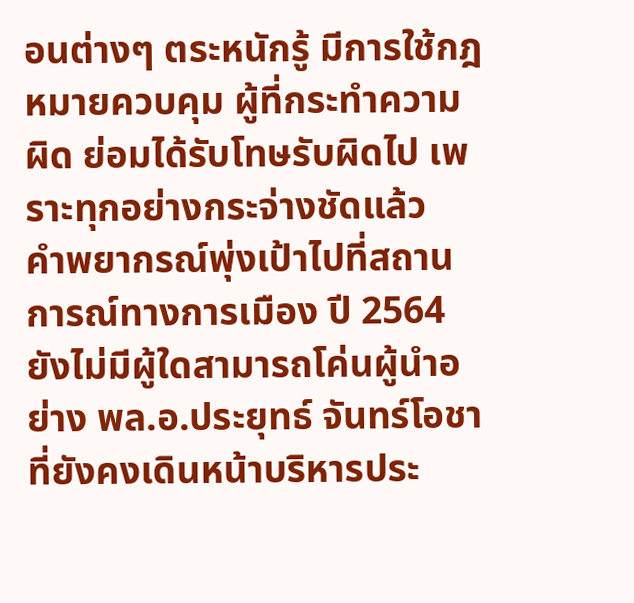อนต่างๆ ตระหนักรู้ มีการใช้กฎหมายควบคุม ผู้ที่กระทำความผิด ย่อมได้รับโทษรับผิดไป เพราะทุกอย่างกระจ่างชัดแล้ว
คำพยากรณ์พุ่งเป้าไปที่สถานการณ์ทางการเมือง ปี 2564 ยังไม่มีผู้ใดสามารถโค่นผู้นำอย่าง พล.อ.ประยุทธ์ จันทร์โอชา ที่ยังคงเดินหน้าบริหารประ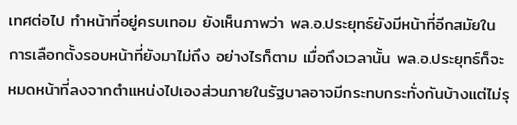เทศต่อไป ทำหน้าที่อยู่ครบเทอม ยังเห็นภาพว่า พล.อ.ประยุทธ์ยังมีหน้าที่อีกสมัยในการเลือกตั้งรอบหน้าที่ยังมาไม่ถึง อย่างไรก็ตาม เมื่อถึงเวลานั้น พล.อ.ประยุทธ์ก็จะหมดหน้าที่ลงจากตำแหน่งไปเองส่วนภายในรัฐบาลอาจมีกระทบกระทั่งกันบ้างแต่ไม่รุ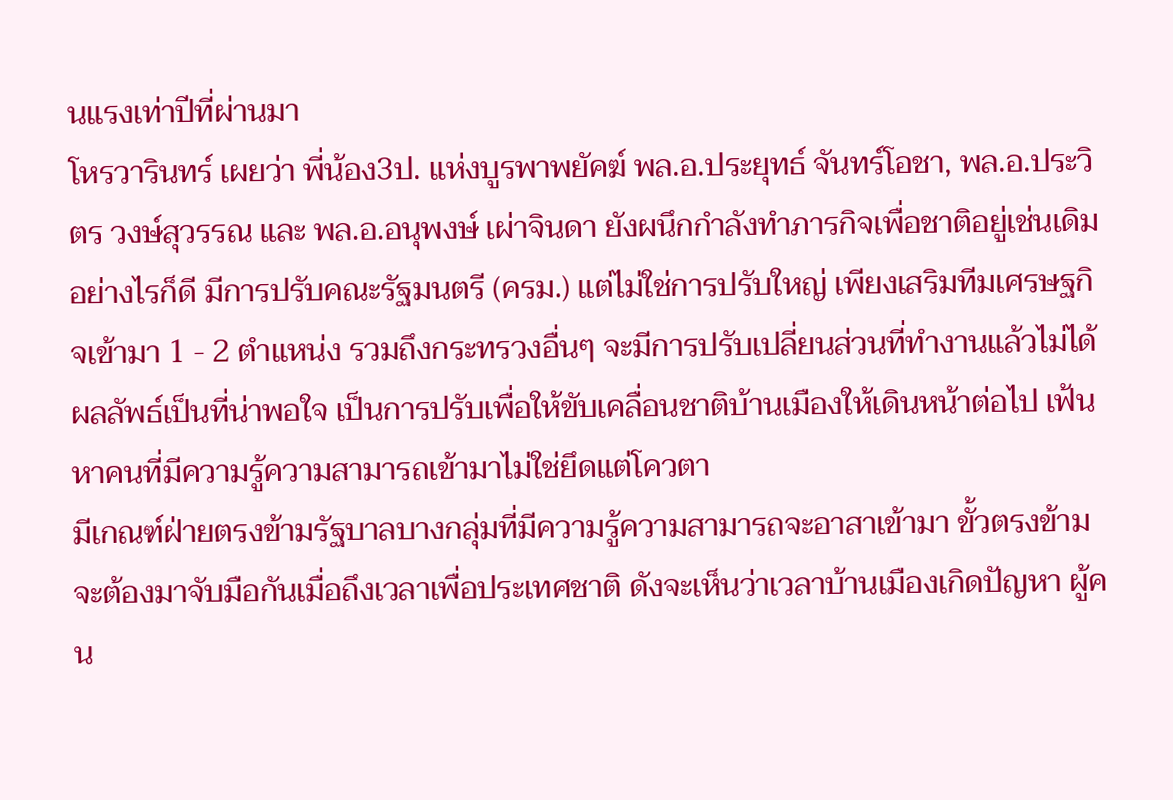นแรงเท่าปีที่ผ่านมา
โหรวารินทร์ เผยว่า พี่น้อง3ป. แห่งบูรพาพยัคฆ์ พล.อ.ประยุทธ์ จันทร์โอชา, พล.อ.ประวิตร วงษ์สุวรรณ และ พล.อ.อนุพงษ์ เผ่าจินดา ยังผนึกกำลังทำภารกิจเพื่อชาติอยู่เช่นเดิม อย่างไรก็ดี มีการปรับคณะรัฐมนตรี (ครม.) แต่ไม่ใช่การปรับใหญ่ เพียงเสริมทีมเศรษฐกิจเข้ามา 1 - 2 ตำแหน่ง รวมถึงกระทรวงอื่นๆ จะมีการปรับเปลี่ยนส่วนที่ทำงานแล้วไม่ได้ผลลัพธ์เป็นที่น่าพอใจ เป็นการปรับเพื่อให้ขับเคลื่อนชาติบ้านเมืองให้เดินหน้าต่อไป เฟ้นหาคนที่มีความรู้ความสามารถเข้ามาไม่ใช่ยึดแต่โควตา
มีเกณฑ์ฝ่ายตรงข้ามรัฐบาลบางกลุ่มที่มีความรู้ความสามารถจะอาสาเข้ามา ขั้วตรงข้ามจะต้องมาจับมือกันเมื่อถึงเวลาเพื่อประเทศชาติ ดังจะเห็นว่าเวลาบ้านเมืองเกิดปัญหา ผู้คน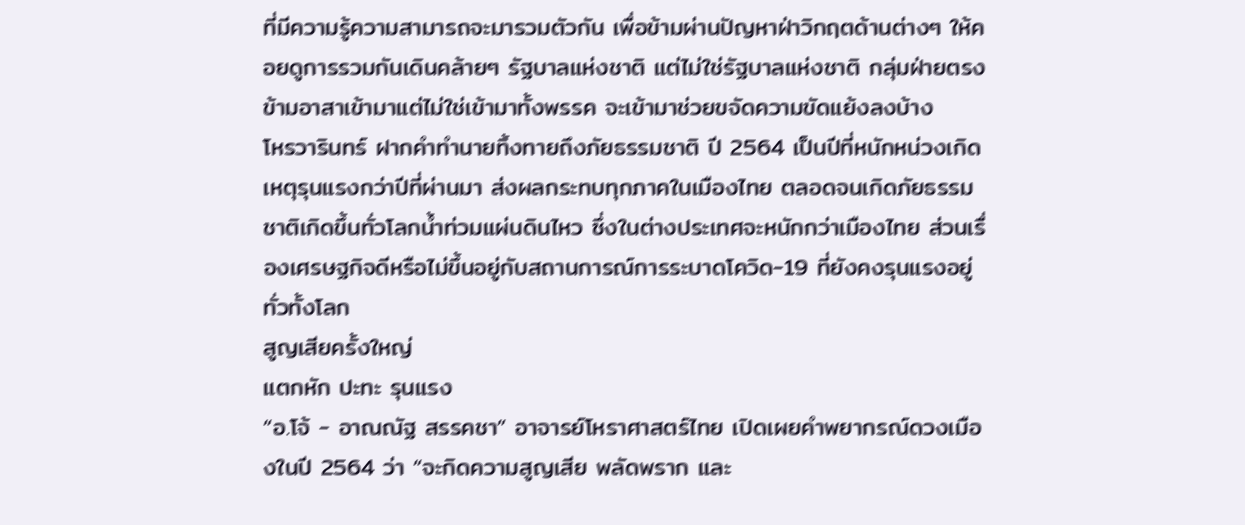ที่มีความรู้ความสามารถจะมารวมตัวกัน เพื่อข้ามผ่านปัญหาฝ่าวิกฤตด้านต่างๆ ให้คอยดูการรวมกันเดินคล้ายๆ รัฐบาลแห่งชาติ แต่ไม่ใช่รัฐบาลแห่งชาติ กลุ่มฝ่ายตรงข้ามอาสาเข้ามาแต่ไม่ใช่เข้ามาทั้งพรรค จะเข้ามาช่วยขจัดความขัดแย้งลงบ้าง
โหรวารินทร์ ฝากคำทำนายทิ้งทายถึงภัยธรรมชาติ ปี 2564 เป็นปีที่หนักหน่วงเกิดเหตุรุนแรงกว่าปีที่ผ่านมา ส่งผลกระทบทุกภาคในเมืองไทย ตลอดจนเกิดภัยธรรมชาติเกิดขึ้นทั่วโลกน้ำท่วมแผ่นดินไหว ซึ่งในต่างประเทศจะหนักกว่าเมืองไทย ส่วนเรื่องเศรษฐกิจดีหรือไม่ขึ้นอยู่กับสถานการณ์การระบาดโควิด-19 ที่ยังคงรุนแรงอยู่ทั่วทั้งโลก
สูญเสียครั้งใหญ่
แตกหัก ปะทะ รุนแรง
“อ.โจ้ - อาณณัฐ สรรคชา” อาจารย์โหราศาสตร์ไทย เปิดเผยคำพยากรณ์ดวงเมืองในปี 2564 ว่า “จะกิดความสูญเสีย พลัดพราก และ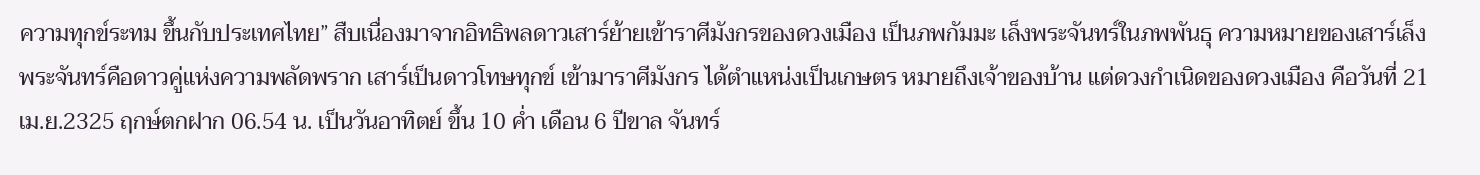ความทุกข์ระทม ขึ้นกับประเทศไทย” สืบเนื่องมาจากอิทธิพลดาวเสาร์ย้ายเข้าราศีมังกรของดวงเมือง เป็นภพกัมมะ เล็งพระจันทร์ในภพพันธุ ความหมายของเสาร์เล็งพระจันทร์คือดาวคู่แห่งความพลัดพราก เสาร์เป็นดาวโทษทุกข์ เข้ามาราศีมังกร ได้ตำแหน่งเป็นเกษตร หมายถึงเจ้าของบ้าน แต่ดวงกำเนิดของดวงเมือง คือวันที่ 21 เม.ย.2325 ฤกษ์ตกฝาก 06.54 น. เป็นวันอาทิตย์ ขึ้น 10 ค่ำ เดือน 6 ปีขาล จันทร์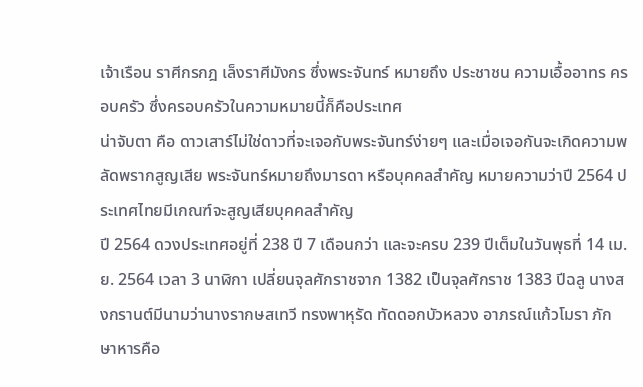เจ้าเรือน ราศีกรกฎ เล็งราศีมังกร ซึ่งพระจันทร์ หมายถึง ประชาชน ความเอื้ออาทร ครอบครัว ซึ่งครอบครัวในความหมายนี้ก็คือประเทศ
น่าจับตา คือ ดาวเสาร์ไม่ใช่ดาวที่จะเจอกับพระจันทร์ง่ายๆ และเมื่อเจอกันจะเกิดความพลัดพรากสูญเสีย พระจันทร์หมายถึงมารดา หรือบุคคลสำคัญ หมายความว่าปี 2564 ประเทศไทยมีเกณฑ์จะสูญเสียบุคคลสำคัญ
ปี 2564 ดวงประเทศอยู่ที่ 238 ปี 7 เดือนกว่า และจะครบ 239 ปีเต็มในวันพุธที่ 14 เม.ย. 2564 เวลา 3 นาฬิกา เปลี่ยนจุลศักราชจาก 1382 เป็นจุลศักราช 1383 ปีฉลู นางสงกรานต์มีนามว่านางรากษสเทวี ทรงพาหุรัด ทัดดอกบัวหลวง อาภรณ์แก้วโมรา ภักษาหารคือ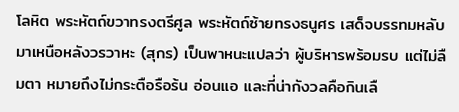โลหิต พระหัตถ์ขวาทรงตรีศูล พระหัตถ์ซ้ายทรงธนูศร เสด็จบรรทมหลับมาเหนือหลังวรวาหะ (สุกร) เป็นพาหนะแปลว่า ผู้บริหารพร้อมรบ แต่ไม่ลืมตา หมายถึงไม่กระตือรือร้น อ่อนแอ และที่น่ากังวลคือกินเลื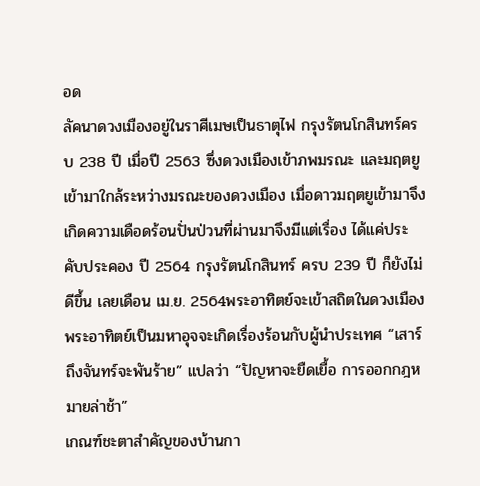อด
ลัคนาดวงเมืองอยู่ในราศีเมษเป็นธาตุไฟ กรุงรัตนโกสินทร์ครบ 238 ปี เมื่อปี 2563 ซึ่งดวงเมืองเข้าภพมรณะ และมฤตยูเข้ามาใกล้ระหว่างมรณะของดวงเมือง เมื่อดาวมฤตยูเข้ามาจึงเกิดความเดือดร้อนปั่นป่วนที่ผ่านมาจึงมีแต่เรื่อง ได้แค่ประคับประคอง ปี 2564 กรุงรัตนโกสินทร์ ครบ 239 ปี ก็ยังไม่ดีขึ้น เลยเดือน เม.ย. 2564พระอาทิตย์จะเข้าสถิตในดวงเมือง พระอาทิตย์เป็นมหาอุจจะเกิดเรื่องร้อนกับผู้นำประเทศ “เสาร์ถึงจันทร์จะพันร้าย” แปลว่า “ปัญหาจะยืดเยื้อ การออกกฎหมายล่าช้า”
เกณฑ์ชะตาสำคัญของบ้านกา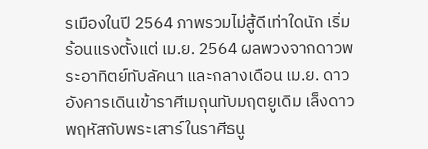รเมืองในปี 2564 ภาพรวมไม่สู้ดีเท่าใดนัก เริ่มร้อนแรงตั้งแต่ เม.ย. 2564 ผลพวงจากดาวพระอาทิตย์ทับลัคนา และกลางเดือน เม.ย. ดาวอังคารเดินเข้าราศีเมถุนทับมฤตยูเดิม เล็งดาวพฤหัสกับพระเสาร์ในราศีธนู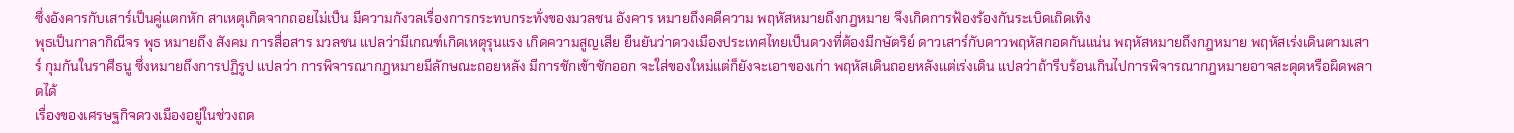ซึ่งอังคารกับเสาร์เป็นคู่แตกหัก สาเหตุเกิดจากถอยไม่เป็น มีความกังวลเรื่องการกระทบกระทั่งของมวลชน อังคาร หมายถึงคดีความ พฤหัสหมายถึงกฎหมาย จึงเกิดการฟ้องร้องกันระเบิดเถิดเทิง
พุธเป็นกาลากิณีจร พุธ หมายถึง สังคม การสื่อสาร มวลชน แปลว่ามีเกณฑ์เกิดเหตุรุนแรง เกิดความสูญเสีย ยืนยันว่าดวงเมืองประเทศไทยเป็นดวงที่ต้องมีกษัตริย์ ดาวเสาร์กับดาวพฤหัสกอดกันแน่น พฤหัสหมายถึงกฎหมาย พฤหัสเร่งเดินตามเสาร์ กุมกันในราศีธนู ซึ่งหมายถึงการปฏิรูป แปลว่า การพิจารณากฎหมายมีลักษณะถอยหลัง มีการชักเข้าชักออก จะใส่ของใหม่แต่ก็ยังจะเอาของเก่า พฤหัสเดินถอยหลังแต่เร่งเดิน แปลว่าถ้ารีบร้อนเกินไปการพิจารณากฎหมายอาจสะดุดหรือผิดพลาดได้
เรื่องของเศรษฐกิจดวงเมืองอยู่ในช่วงถด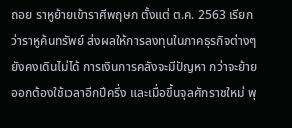ถอย ราหูย้ายเข้าราศีพฤษภ ตั้งแต่ ต.ค. 2563 เรียกว่าราหูค้นทรัพย์ ส่งผลให้การลงทุนในภาคธุรกิจต่างๆ ยังคงเดินไม่ได้ การเงินการคลังจะมีปัญหา กว่าจะย้ายออกต้องใช้เวลาอีกปีครึ่ง และเมื่อขึ้นจุลศักราชใหม่ พุ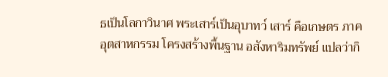ธเป็นโลกาวินาศ พระเสาร์เป็นอุบาทว์ เสาร์ คือเกษตร ภาคอุตสาหกรรม โครงสร้างพื้นฐาน อสังหาริมทรัพย์ แปลว่ากิ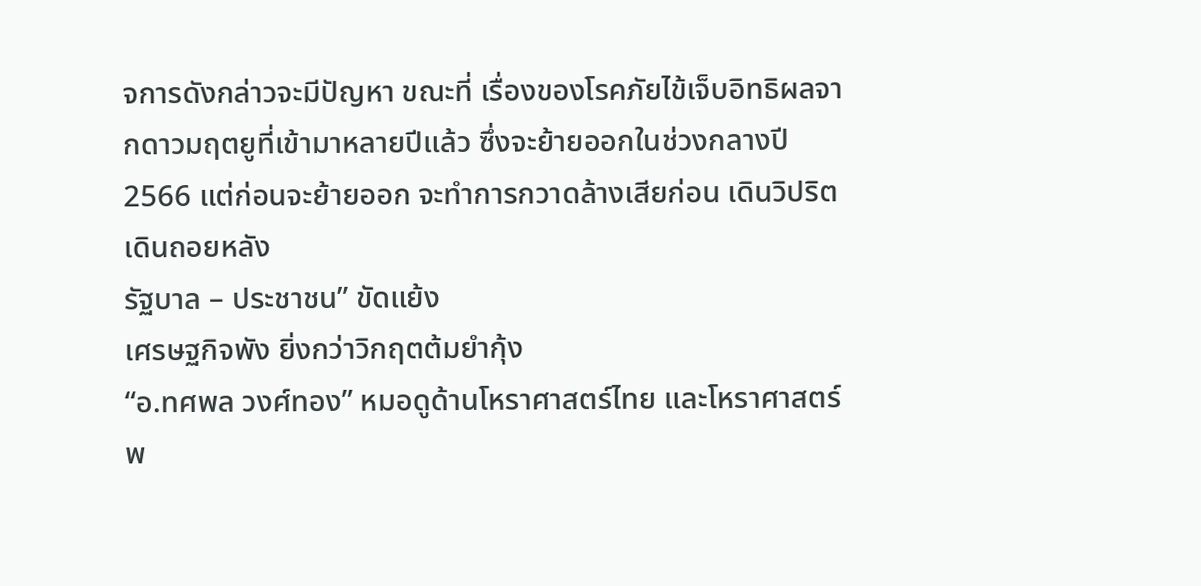จการดังกล่าวจะมีปัญหา ขณะที่ เรื่องของโรคภัยไข้เจ็บอิทธิผลจากดาวมฤตยูที่เข้ามาหลายปีแล้ว ซึ่งจะย้ายออกในช่วงกลางปี 2566 แต่ก่อนจะย้ายออก จะทำการกวาดล้างเสียก่อน เดินวิปริตเดินถอยหลัง
รัฐบาล – ประชาชน” ขัดแย้ง
เศรษฐกิจพัง ยิ่งกว่าวิกฤตต้มยำกุ้ง
“อ.ทศพล วงศ์ทอง” หมอดูด้านโหราศาสตร์ไทย และโหราศาสตร์พ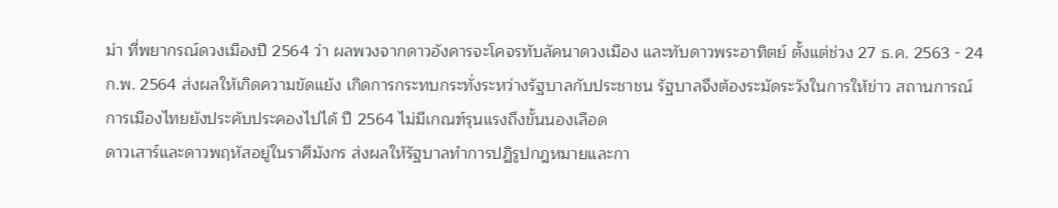ม่า ที่พยากรณ์ดวงเมืองปี 2564 ว่า ผลพวงจากดาวอังคารจะโคจรทับลัคนาดวงเมือง และทับดาวพระอาทิตย์ ตั้งแต่ช่วง 27 ธ.ค. 2563 - 24 ก.พ. 2564 ส่งผลให้เกิดความขัดแย้ง เกิดการกระทบกระทั่งระหว่างรัฐบาลกับประชาชน รัฐบาลจึงต้องระมัดระวังในการให้ข่าว สถานการณ์การเมืองไทยยังประคับประคองไปได้ ปี 2564 ไม่มีเกณฑ์รุนแรงถึงขั้นนองเลือด
ดาวเสาร์และดาวพฤหัสอยู่ในราศีมังกร ส่งผลให้รัฐบาลทำการปฏิรูปกฎหมายและกา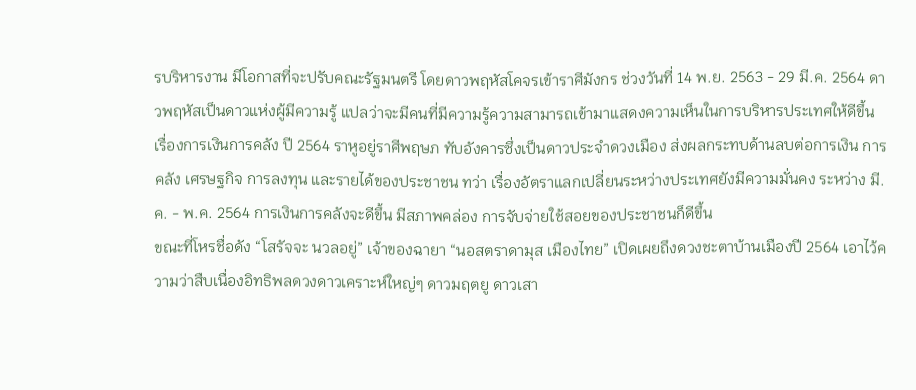รบริหารงาน มีโอกาสที่จะปรับคณะรัฐมนตรี โดยดาวพฤหัสโคจรเข้าราศีมังกร ช่วงวันที่ 14 พ.ย. 2563 - 29 มี.ค. 2564 ดาวพฤหัสเป็นดาวแห่งผู้มีความรู้ แปลว่าจะมีคนที่มีความรู้ความสามารถเข้ามาแสดงความเห็นในการบริหารประเทศให้ดีขึ้น
เรื่องการเงินการคลัง ปี 2564 ราหูอยู่ราศีพฤษภ ทับอังคารซึ่งเป็นดาวประจำดวงเมือง ส่งผลกระทบด้านลบต่อการเงิน การคลัง เศรษฐกิจ การลงทุน และรายได้ของประชาชน ทว่า เรื่องอัตราแลกเปลี่ยนระหว่างประเทศยังมีความมั่นคง ระหว่าง มี.ค. - พ.ค. 2564 การเงินการคลังจะดีขึ้น มีสภาพคล่อง การจับจ่ายใช้สอยของประชาชนก็ดีขึ้น
ขณะที่โหรชื่อดัง “โสรัจจะ นวลอยู่” เจ้าของฉายา “นอสตราดามุส เมืองไทย” เปิดเผยถึงดวงชะตาบ้านเมืองปี 2564 เอาไว้ความว่าสืบเนื่องอิทธิพลดวงดาวเคราะห์ใหญ่ๆ ดาวมฤตยู ดาวเสา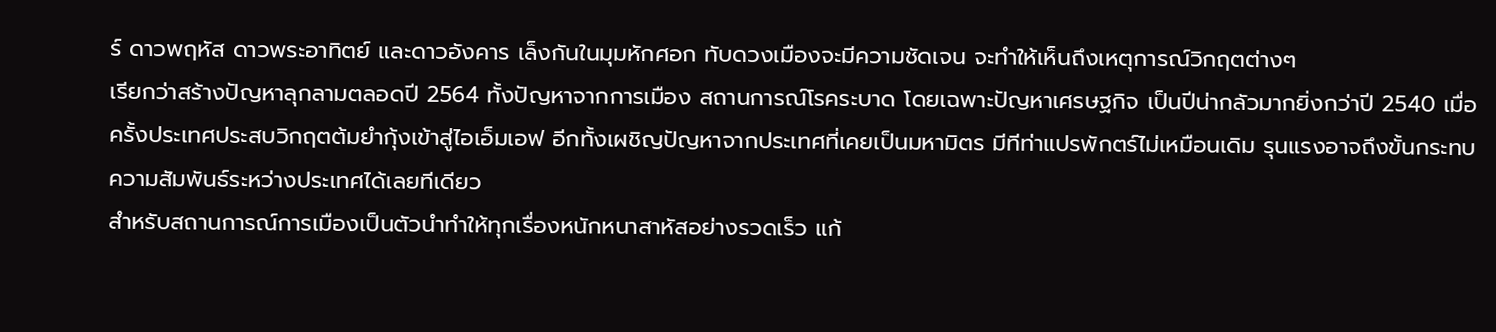ร์ ดาวพฤหัส ดาวพระอาทิตย์ และดาวอังคาร เล็งกันในมุมหักศอก ทับดวงเมืองจะมีความชัดเจน จะทำให้เห็นถึงเหตุการณ์วิกฤตต่างๆ
เรียกว่าสร้างปัญหาลุกลามตลอดปี 2564 ทั้งปัญหาจากการเมือง สถานการณ์โรคระบาด โดยเฉพาะปัญหาเศรษฐกิจ เป็นปีน่ากลัวมากยิ่งกว่าปี 2540 เมื่อครั้งประเทศประสบวิกฤตต้มยำกุ้งเข้าสู่ไอเอ็มเอฟ อีกทั้งเผชิญปัญหาจากประเทศที่เคยเป็นมหามิตร มีทีท่าแปรพักตร์ไม่เหมือนเดิม รุนแรงอาจถึงขั้นกระทบความสัมพันธ์ระหว่างประเทศได้เลยทีเดียว
สำหรับสถานการณ์การเมืองเป็นตัวนำทำให้ทุกเรื่องหนักหนาสาหัสอย่างรวดเร็ว แก้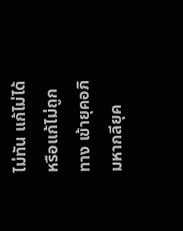ไม่ทัน แก้ไม่ได้ หรือแก้ไม่ถูกทาง เข้ายุคอภิมหากลียุค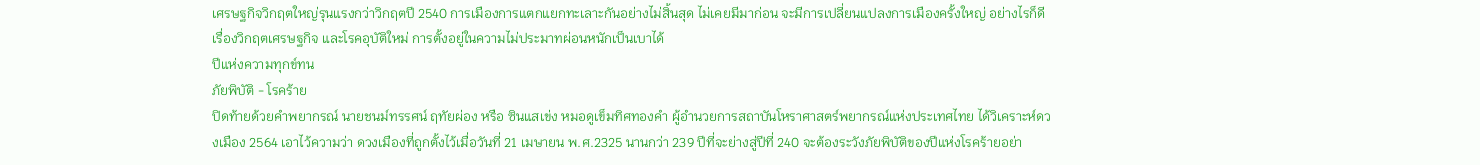เศรษฐกิจวิกฤตใหญ่รุนแรงกว่าวิกฤตปี 2540 การเมืองการแตกแยกทะเลาะกันอย่างไม่สิ้นสุด ไม่เคยมีมาก่อน จะมีการเปลี่ยนแปลงการเมืองครั้งใหญ่ อย่างไรก็ดี เรื่องวิกฤตเศรษฐกิจ และโรคอุบัติใหม่ การตั้งอยู่ในความไม่ประมาทผ่อนหนักเป็นเบาได้
ปีแห่งความทุกข์ทน
ภัยพิบัติ - โรคร้าย
ปิดท้ายด้วยคำพยากรณ์ นายชนม์ทรรศน์ ฤทัยผ่อง หรือ ซินแสเข่ง หมอดูเข็มทิศทองคำ ผู้อำนวยการสถาบันโหราศาสตร์พยากรณ์แห่งประเทศไทย ได้วิเคราะห์ดวงเมือง 2564 เอาไว้ความว่า ดวงเมืองที่ถูกตั้งไว้เมื่อวันที่ 21 เมษายน พ.ศ.2325 นานกว่า 239 ปีที่จะย่างสู่ปีที่ 240 จะต้องระวังภัยพิบัติของปีแห่งโรคร้ายอย่า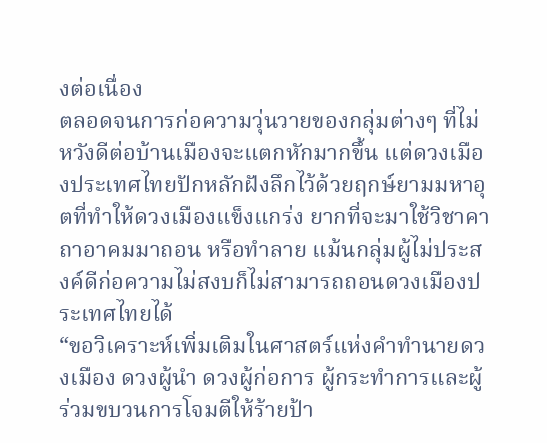งต่อเนื่อง
ตลอดจนการก่อความวุ่นวายของกลุ่มต่างๆ ที่ไม่หวังดีต่อบ้านเมืองจะแตกหักมากขึ้น แต่ดวงเมืองประเทศไทยปักหลักฝังลึกไว้ด้วยฤกษ์ยามมหาอุตที่ทำให้ดวงเมืองแข็งแกร่ง ยากที่จะมาใช้วิชาคาถาอาคมมาถอน หรือทำลาย แม้นกลุ่มผู้ไม่ประสงค์ดีก่อความไม่สงบก็ไม่สามารถถอนดวงเมืองประเทศไทยได้
“ขอวิเคราะห์เพิ่มเติมในศาสตร์แห่งคำทำนายดวงเมือง ดวงผู้นำ ดวงผู้ก่อการ ผู้กระทำการและผู้ร่วมขบวนการโจมตีให้ร้ายป้า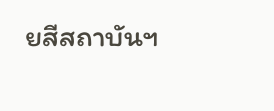ยสีสถาบันฯ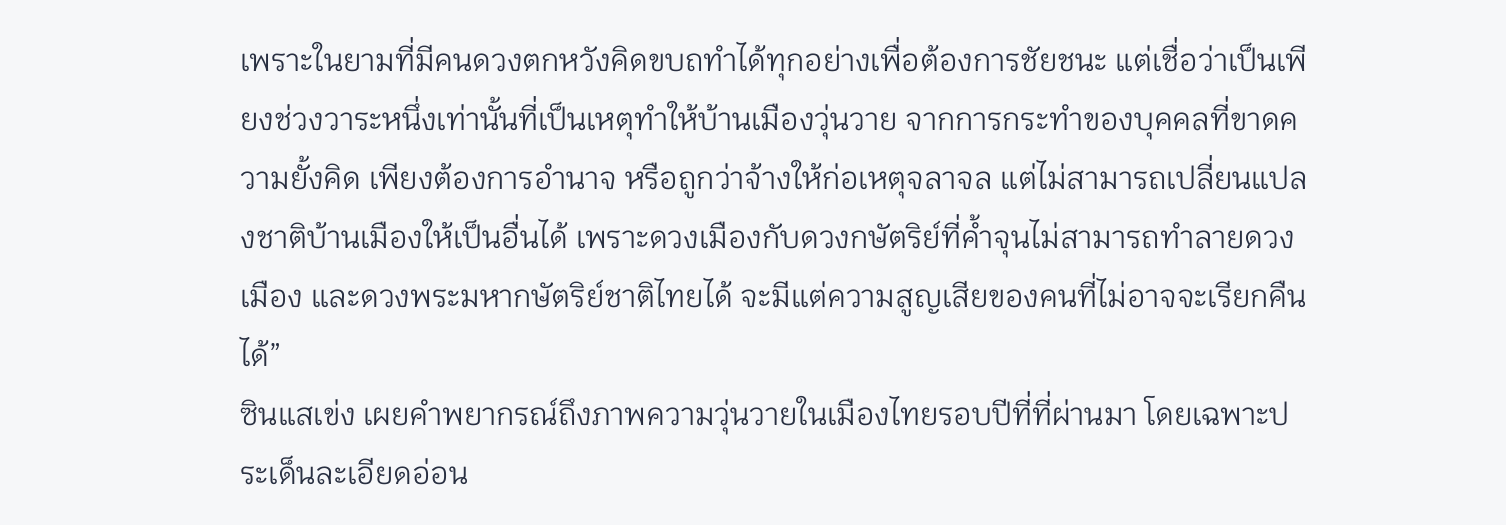เพราะในยามที่มีคนดวงตกหวังคิดขบถทำได้ทุกอย่างเพื่อต้องการชัยชนะ แต่เชื่อว่าเป็นเพียงช่วงวาระหนึ่งเท่านั้นที่เป็นเหตุทำให้บ้านเมืองวุ่นวาย จากการกระทำของบุคคลที่ขาดความยั้งคิด เพียงต้องการอำนาจ หรือถูกว่าจ้างให้ก่อเหตุจลาจล แต่ไม่สามารถเปลี่ยนแปลงชาติบ้านเมืองให้เป็นอื่นได้ เพราะดวงเมืองกับดวงกษัตริย์ที่ค้ำจุนไม่สามารถทำลายดวงเมือง และดวงพระมหากษัตริย์ชาติไทยได้ จะมีแต่ความสูญเสียของคนที่ไม่อาจจะเรียกคืนได้”
ซินแสเข่ง เผยคำพยากรณ์ถึงภาพความวุ่นวายในเมืองไทยรอบปีที่ที่ผ่านมา โดยเฉพาะประเด็นละเอียดอ่อน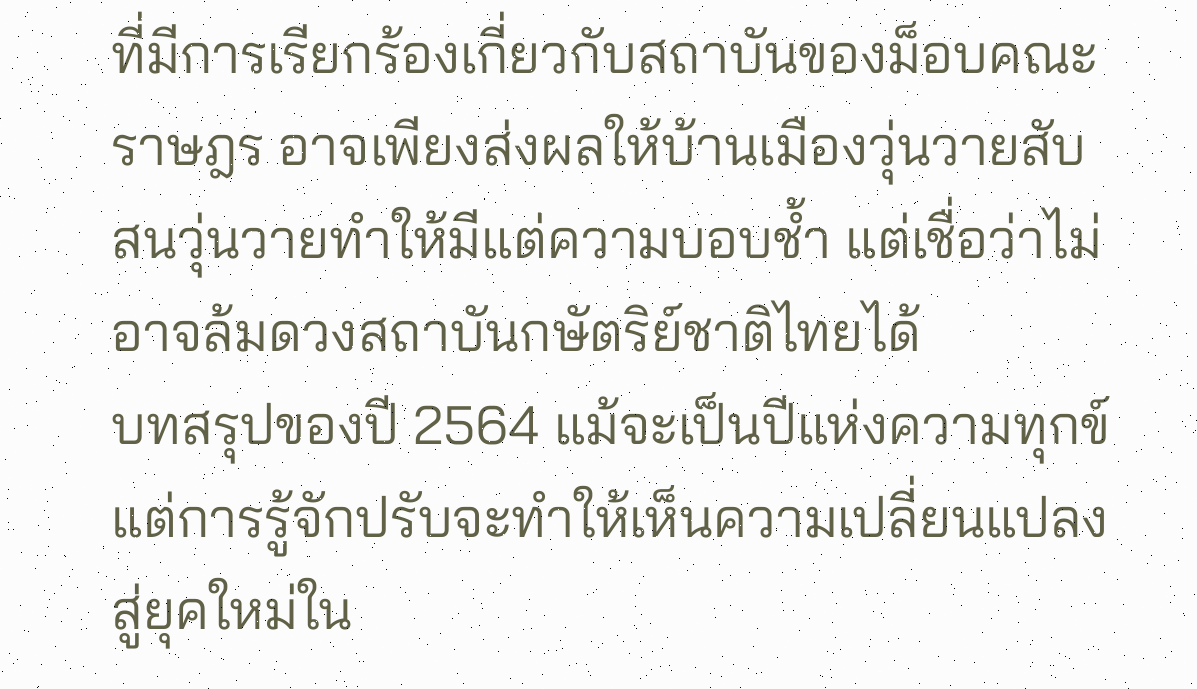ที่มีการเรียกร้องเกี่ยวกับสถาบันของม็อบคณะราษฎร อาจเพียงส่งผลให้บ้านเมืองวุ่นวายสับสนวุ่นวายทำให้มีแต่ความบอบช้ำ แต่เชื่อว่าไม่อาจล้มดวงสถาบันกษัตริย์ชาติไทยได้
บทสรุปของปี 2564 แม้จะเป็นปีแห่งความทุกข์ แต่การรู้จักปรับจะทำให้เห็นความเปลี่ยนแปลงสู่ยุคใหม่ใน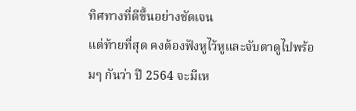ทิศทางที่ดีขึ้นอย่างชัดเจน
แต่ท้ายที่สุด คงต้องฟังหูไว้หูและจับตาดูไปพร้อมๆ กันว่า ปี 2564 จะมีเห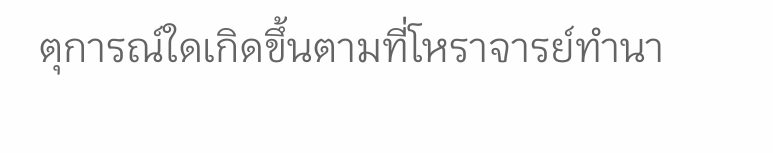ตุการณ์ใดเกิดขึ้นตามที่โหราจารย์ทำนา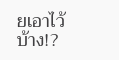ยเอาไว้บ้าง!?